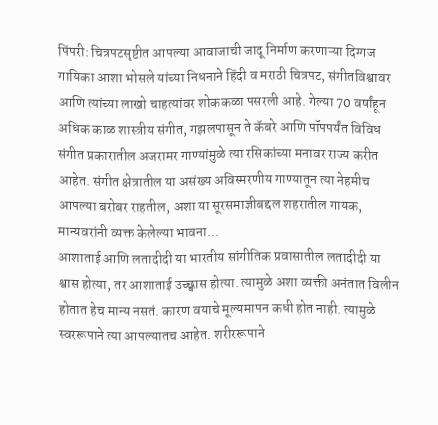पिंपरी: चित्रपटसृष्टीत आपल्या आवाजाची जादू निर्माण करणाऱ्या दिग्गज गायिका आशा भोसले यांच्या निधनाने हिंदी व मराठी चित्रपट, संगीतविश्वावर आणि त्यांच्या लाखो चाहत्यांवर शोककळा पसरली आहे. गेल्या 70 वर्षांहून अधिक काळ शास्त्रीय संगीत, गझलपासून ते कॅबरे आणि पॉपपर्यंत विविध संगीत प्रकारातील अजरामर गाण्यांमुळे त्या रसिकांच्या मनावर राज्य करीत आहेत. संगीत क्षेत्रातील या असंख्य अविस्मरणीय गाण्यातून त्या नेहमीच आपल्या बरोबर राहतील, अशा या सूरसमाज्ञीबद्दल शहरातील गायक, मान्यवरांनी व्यक्त केलेल्या भावना...
आशाताई आणि लतादीदी या भारतीय सांगीतिक प्रवासातील लतादीदी या श्वास होत्या, तर आशाताई उच्छ्वास होत्या. त्यामुळे अशा व्यक्ती अनंतात विलीन होतात हेच मान्य नसतं. कारण वयाचे मूल्यमापन कधी होत नाही. त्यामुळे स्वररूपाने त्या आपल्यातच आहेत. शरीररूपाने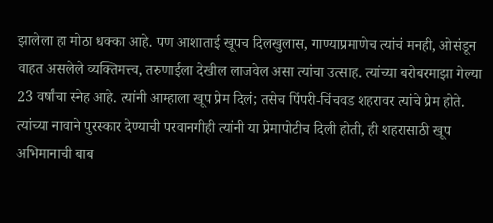झालेला हा मोठा धक्का आहे. पण आशाताई खूपच दिलखुलास, गाण्याप्रमाणेच त्यांचं मनही, ओसंडून वाहत असलेले व्यक्तिमत्त्व, तरुणाईला देखील लाजवेल असा त्यांचा उत्साह. त्यांच्या बरोबरमाझा गेल्या 23 वर्षांचा स्नेह आहे. त्यांनी आम्हाला खूप प्रेम दिलं; तसेच पिंपरी-चिंचवड शहरावर त्यांचे प्रेम होते. त्यांच्या नावाने पुरस्कार देण्याची परवानगीही त्यांनी या प्रेमापोटीच दिली होती, ही शहरासाठी खूप अभिमानाची बाब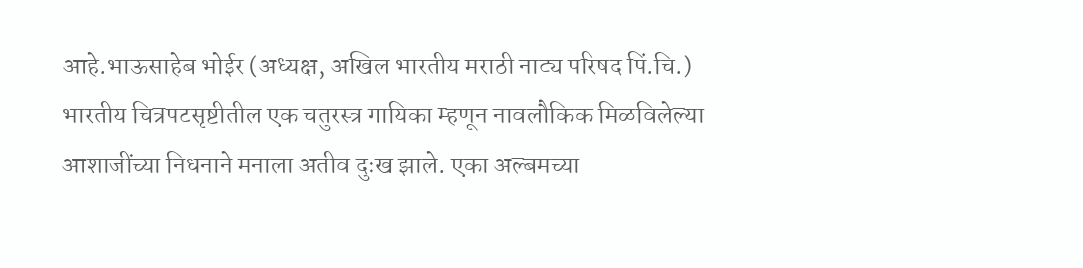आहे.भाऊसाहेब भोईर (अध्यक्ष, अखिल भारतीय मराठी नाट्य परिषद पिं.चि.)
भारतीय चित्रपटसृष्टीतील एक चतुरस्त्र गायिका म्हणून नावलौकिक मिळविलेल्या आशाजींच्या निधनाने मनाला अतीव दुःख झाले. एका अल्बमच्या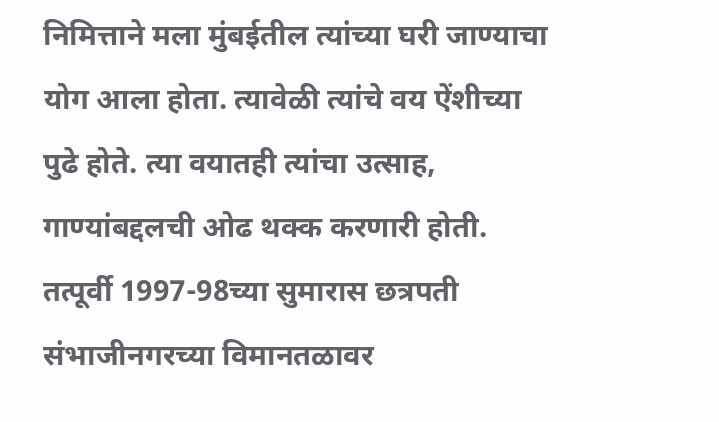निमित्ताने मला मुंबईतील त्यांच्या घरी जाण्याचा योग आला होता. त्यावेळी त्यांचे वय ऐंशीच्या पुढे होते. त्या वयातही त्यांचा उत्साह, गाण्यांबद्दलची ओढ थक्क करणारी होती. तत्पूर्वी 1997-98च्या सुमारास छत्रपती संभाजीनगरच्या विमानतळावर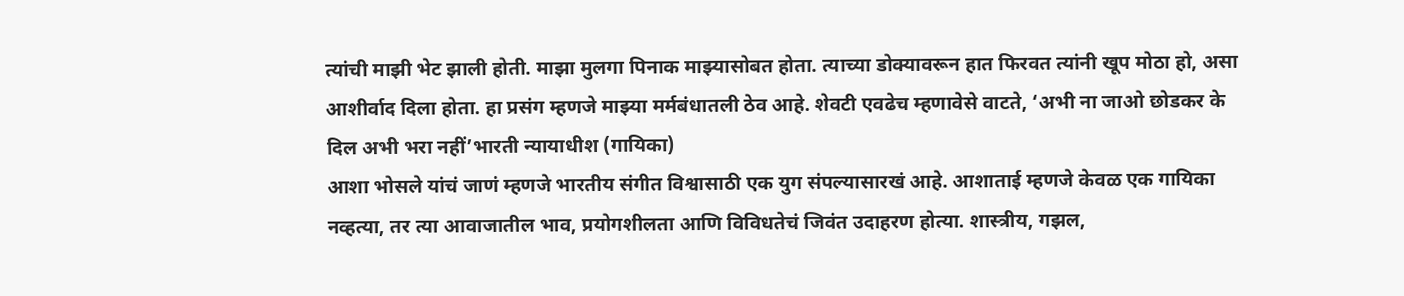त्यांची माझी भेट झाली होती. माझा मुलगा पिनाक माझ्यासोबत होता. त्याच्या डोक्यावरून हात फिरवत त्यांनी खूप मोठा हो, असा आशीर्वाद दिला होता. हा प्रसंग म्हणजे माझ्या मर्मबंधातली ठेव आहे. शेवटी एवढेच म्हणावेसे वाटते, ‘अभी ना जाओ छोडकर के दिल अभी भरा नहीं’भारती न्यायाधीश (गायिका)
आशा भोसले यांचं जाणं म्हणजे भारतीय संगीत विश्वासाठी एक युग संपल्यासारखं आहे. आशाताई म्हणजे केवळ एक गायिका नव्हत्या, तर त्या आवाजातील भाव, प्रयोगशीलता आणि विविधतेचं जिवंत उदाहरण होत्या. शास्त्रीय, गझल,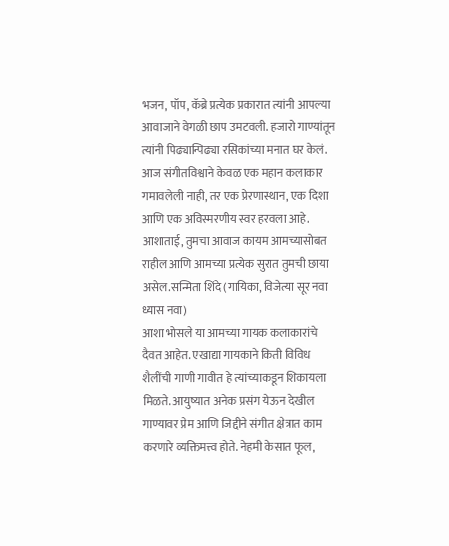भजन, पॉप, कॅब्रे प्रत्येक प्रकारात त्यांनी आपल्या आवाजाने वेगळी छाप उमटवली. हजारो गाण्यांतून त्यांनी पिढ्यान्पिढ्या रसिकांच्या मनात घर केलं. आज संगीतविश्वाने केवळ एक महान कलाकार गमावलेली नाही, तर एक प्रेरणास्थान, एक दिशा आणि एक अविस्मरणीय स्वर हरवला आहे. आशाताई, तुमचा आवाज कायम आमच्यासोबत राहील आणि आमच्या प्रत्येक सुरात तुमची छाया असेल.सन्मिता शिंदे (गायिका, विजेत्या सूर नवा ध्यास नवा)
आशा भोसले या आमच्या गायक कलाकारांचे दैवत आहेत. एखाद्या गायकाने किती विविध शैलींची गाणी गावीत हे त्यांच्याकडून शिकायला मिळते. आयुष्यात अनेक प्रसंग येऊन देखील गाण्यावर प्रेम आणि जिद्दीने संगीत क्षेत्रात काम करणारे व्यक्तिमत्त्व होते. नेहमी केसात फूल,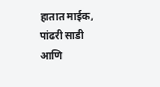हातात माईक, पांढरी साडी आणि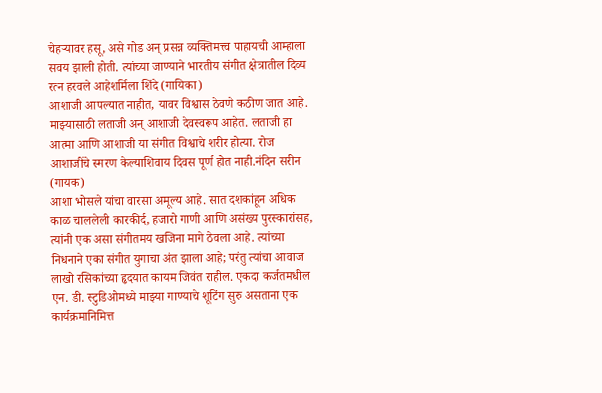चेहऱ्यावर हसू, असे गोड अन् प्रसन्न व्यक्तिमत्त्व पाहायची आम्हाला सवय झाली होती. त्यांच्या जाण्याने भारतीय संगीत क्षेत्रातील दिव्य रत्न हरवले आहेशर्मिला शिंदे (गायिका)
आशाजी आपल्यात नाहीत, यावर विश्वास ठेवणे कठीण जात आहे. माझ्यासाठी लताजी अन् आशाजी देवस्वरूप आहेत. लताजी हा आत्मा आणि आशाजी या संगीत विश्वाचे शरीर होत्या. रोज आशाजींचे स्मरण केल्याशिवाय दिवस पूर्ण होत नाही.नंदिन सरीन (गायक)
आशा भोसले यांचा वारसा अमूल्य आहे. सात दशकांहून अधिक काळ चाललेली कारकीर्द, हजारो गाणी आणि असंख्य पुरस्कारांसह, त्यांनी एक असा संगीतमय खजिना मागे ठेवला आहे. त्यांच्या निधनाने एका संगीत युगाचा अंत झाला आहे; परंतु त्यांचा आवाज लाखो रसिकांच्या हृदयात कायम जिवंत राहील. एकदा कर्जतमधील एन. डी. स्टुडिओमध्ये माझ्या गाण्याचे शूटिंग सुरु असताना एक कार्यक्रमानिमित्त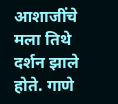आशाजींचे मला तिथे दर्शन झाले होते. गाणे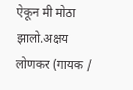ऐकून मी मोठा झालो.अक्षय लोणकर (गायक /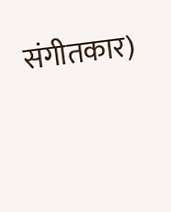संगीतकार)